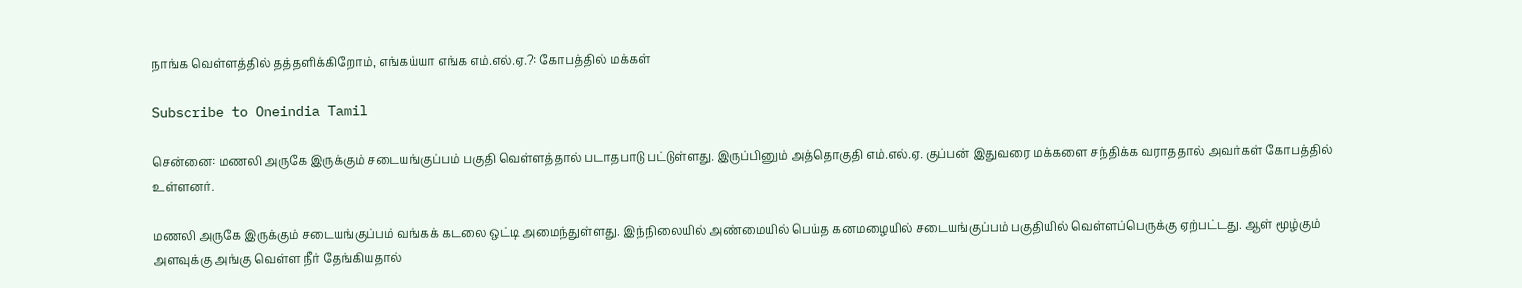நாங்க வெள்ளத்தில் தத்தளிக்கிறோம், எங்கய்யா எங்க எம்.எல்.ஏ.?: கோபத்தில் மக்கள்

Subscribe to Oneindia Tamil

சென்னை: மணலி அருகே இருக்கும் சடையங்குப்பம் பகுதி வெள்ளத்தால் படாதபாடு பட்டுள்ளது. இருப்பினும் அத்தொகுதி எம்.எல்.ஏ. குப்பன் இதுவரை மக்களை சந்திக்க வராததால் அவர்கள் கோபத்தில் உள்ளனர்.

மணலி அருகே இருக்கும் சடையங்குப்பம் வங்கக் கடலை ஒட்டி அமைந்துள்ளது. இந்நிலையில் அண்மையில் பெய்த கனமழையில் சடையங்குப்பம் பகுதியில் வெள்ளப்பெருக்கு ஏற்பட்டது. ஆள் மூழ்கும் அளவுக்கு அங்கு வெள்ள நீர் தேங்கியதால்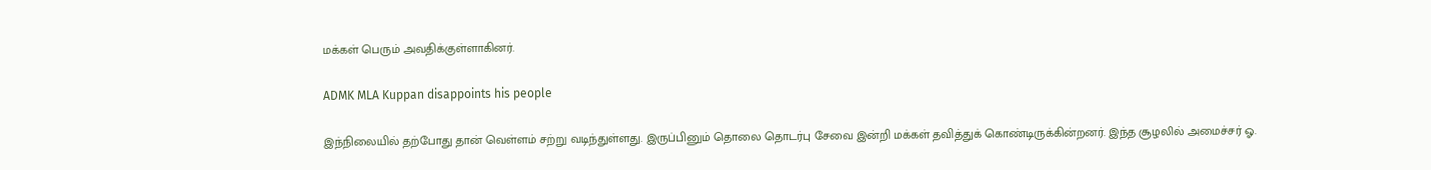மக்கள் பெரும் அவதிக்குள்ளாகினர்.

ADMK MLA Kuppan disappoints his people

இந்நிலையில் தற்போது தான் வெள்ளம் சற்று வடிந்துள்ளது. இருப்பினும் தொலை தொடர்பு சேவை இன்றி மக்கள் தவித்துக் கொண்டிருக்கின்றனர். இந்த சூழலில் அமைச்சர் ஓ.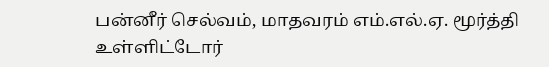பன்னீர் செல்வம், மாதவரம் எம்.எல்.ஏ. மூர்த்தி உள்ளிட்டோர்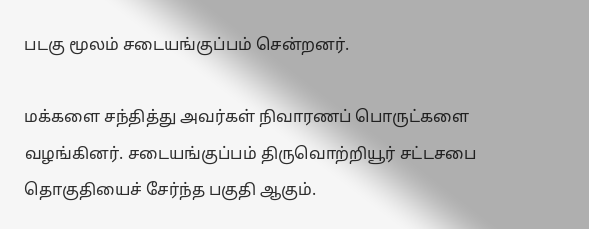படகு மூலம் சடையங்குப்பம் சென்றனர்.

மக்களை சந்தித்து அவர்கள் நிவாரணப் பொருட்களை வழங்கினர். சடையங்குப்பம் திருவொற்றியூர் சட்டசபை தொகுதியைச் சேர்ந்த பகுதி ஆகும்.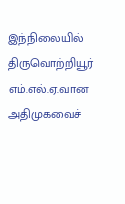இந்நிலையில் திருவொற்றியூர் எம்.எல்.ஏ.வான அதிமுகவைச்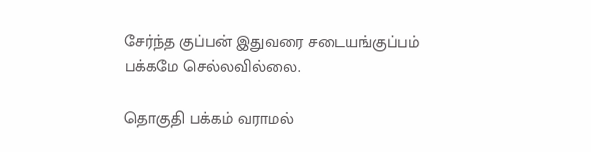சேர்ந்த குப்பன் இதுவரை சடையங்குப்பம் பக்கமே செல்லவில்லை.

தொகுதி பக்கம் வராமல்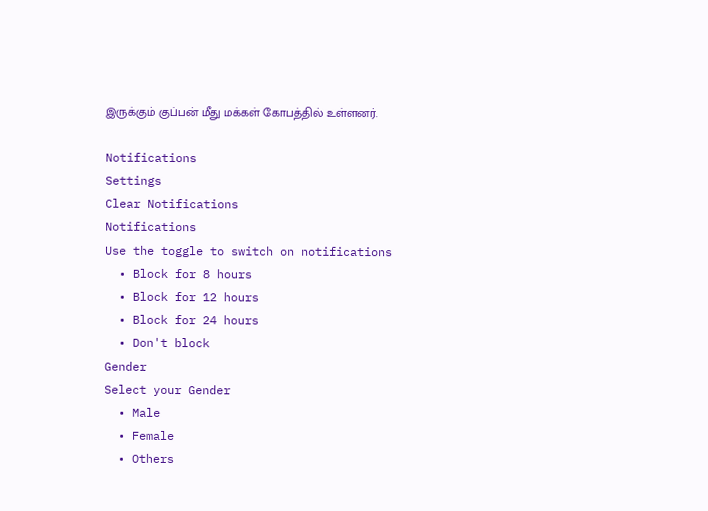இருக்கும் குப்பன் மீது மக்கள் கோபத்தில் உள்ளனர்.

Notifications
Settings
Clear Notifications
Notifications
Use the toggle to switch on notifications
  • Block for 8 hours
  • Block for 12 hours
  • Block for 24 hours
  • Don't block
Gender
Select your Gender
  • Male
  • Female
  • Others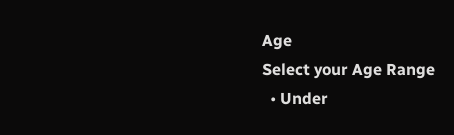Age
Select your Age Range
  • Under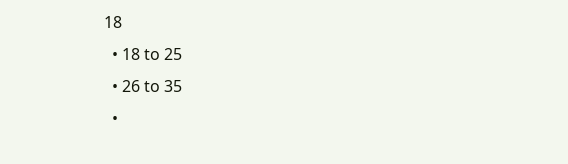18
  • 18 to 25
  • 26 to 35
  •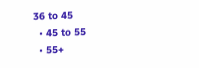36 to 45
  • 45 to 55
  • 55+